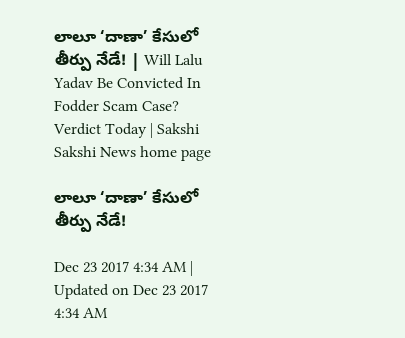లాలూ ‘దాణా’ కేసులో తీర్పు నేడే! | Will Lalu Yadav Be Convicted In Fodder Scam Case? Verdict Today | Sakshi
Sakshi News home page

లాలూ ‘దాణా’ కేసులో తీర్పు నేడే!

Dec 23 2017 4:34 AM | Updated on Dec 23 2017 4:34 AM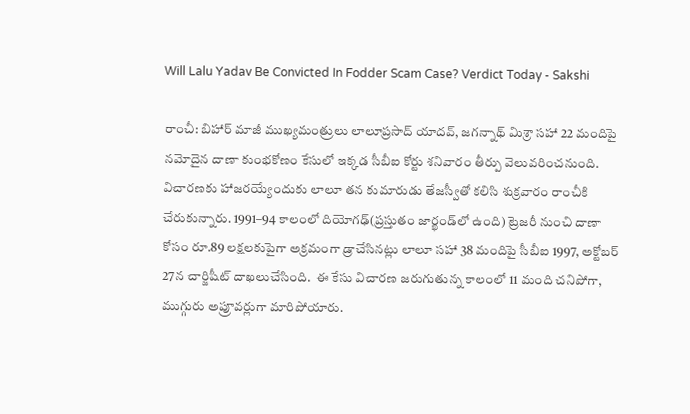Will Lalu Yadav Be Convicted In Fodder Scam Case? Verdict Today - Sakshi

రాంచీ: బిహార్‌ మాజీ ముఖ్యమంత్రులు లాలూప్రసాద్‌ యాదవ్, జగన్నాథ్‌ మిశ్రా సహా 22 మందిపై నమోదైన దాణా కుంభకోణం కేసులో ఇక్కడ సీబీఐ కోర్టు శనివారం తీర్పు వెలువరించనుంది. విచారణకు హాజరయ్యేందుకు లాలూ తన కుమారుడు తేజస్వీతో కలిసి శుక్రవారం రాంచీకి చేరుకున్నారు. 1991–94 కాలంలో దియోగఢ్‌(ప్రస్తుతం జార్ఖండ్‌లో ఉంది) ట్రెజరీ నుంచి దాణా కోసం రూ.89 లక్షలకుపైగా అక్రమంగా డ్రాచేసినట్లు లాలూ సహా 38 మందిపై సీబీఐ 1997, అక్టోబర్‌ 27న చార్జిషీట్‌ దాఖలుచేసింది.  ఈ కేసు విచారణ జరుగుతున్న కాలంలో 11 మంది చనిపోగా, ముగ్గురు అప్రూవర్లుగా మారిపోయారు.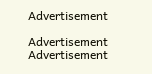Advertisement

Advertisement
Advertisement